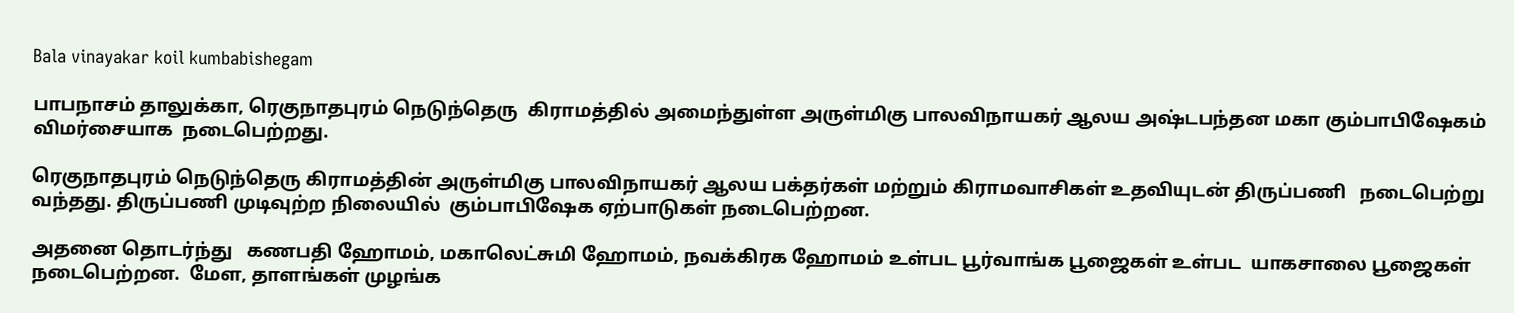Bala vinayakar koil kumbabishegam

பாபநாசம் தாலுக்கா, ரெகுநாதபுரம் நெடுந்தெரு  கிராமத்தில் அமைந்துள்ள அருள்மிகு பாலவிநாயகர் ஆலய அஷ்டபந்தன மகா கும்பாபிஷேகம் விமர்சையாக  நடைபெற்றது.

ரெகுநாதபுரம் நெடுந்தெரு கிராமத்தின் அருள்மிகு பாலவிநாயகர் ஆலய பக்தர்கள் மற்றும் கிராமவாசிகள் உதவியுடன் திருப்பணி   நடைபெற்று வந்தது. திருப்பணி முடிவுற்ற நிலையில்  கும்பாபிஷேக ஏற்பாடுகள் நடைபெற்றன.

அதனை தொடர்ந்து   கணபதி ஹோமம், மகாலெட்சுமி ஹோமம், நவக்கிரக ஹோமம் உள்பட பூர்வாங்க பூஜைகள் உள்பட  யாகசாலை பூஜைகள் நடைபெற்றன.  மேள, தாளங்கள் முழங்க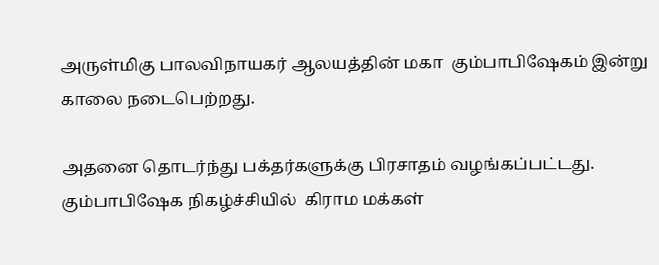அருள்மிகு பாலவிநாயகர் ஆலயத்தின் மகா  கும்பாபிஷேகம் இன்று காலை நடைபெற்றது.

அதனை தொடர்ந்து பக்தர்களுக்கு பிரசாதம் வழங்கப்பட்டது. கும்பாபிஷேக நிகழ்ச்சியில்  கிராம மக்கள்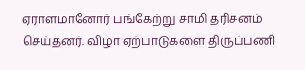ஏராளமானோர் பங்கேற்று சாமி தரிசனம் செய்தனர். விழா ஏற்பாடுகளை திருப்பணி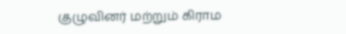குழுவினர் மற்றும் கிராம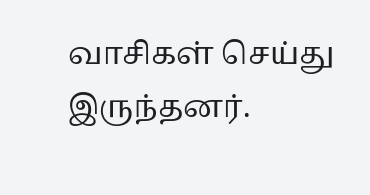வாசிகள் செய்து இருந்தனர்.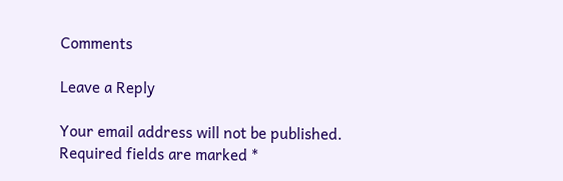Comments

Leave a Reply

Your email address will not be published. Required fields are marked *